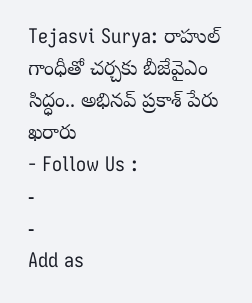Tejasvi Surya: రాహుల్ గాంధీతో చర్చకు బీజేవైఎం సిద్ధం.. అభినవ్ ప్రకాశ్ పేరు ఖరారు
- Follow Us :
-
-
Add as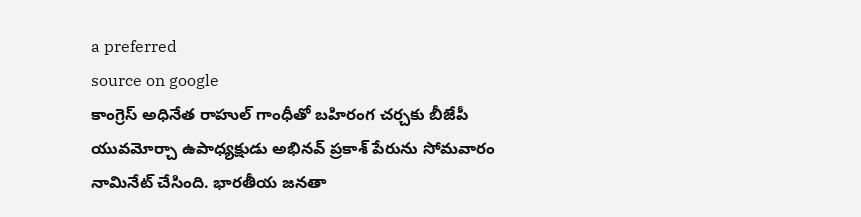a preferred
source on google
కాంగ్రెస్ అధినేత రాహుల్ గాంధీతో బహిరంగ చర్చకు బీజేపీ యువమోర్చా ఉపాధ్యక్షుడు అభినవ్ ప్రకాశ్ పేరును సోమవారం నామినేట్ చేసింది. భారతీయ జనతా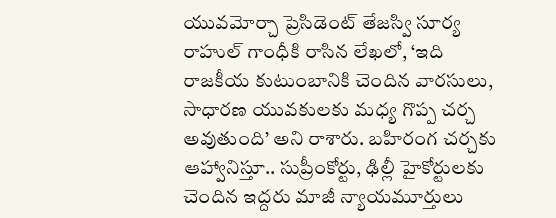యువమోర్చా ప్రెసిడెంట్ తేజస్వి సూర్య రాహుల్ గాంధీకి రాసిన లేఖలో, ‘ఇది రాజకీయ కుటుంబానికి చెందిన వారసులు, సాధారణ యువకులకు మధ్య గొప్ప చర్చ అవుతుంది’ అని రాశారు. బహిరంగ చర్చకు ఆహ్వానిస్తూ.. సుప్రీంకోర్టు, ఢిల్లీ హైకోర్టులకు చెందిన ఇద్దరు మాజీ న్యాయమూర్తులు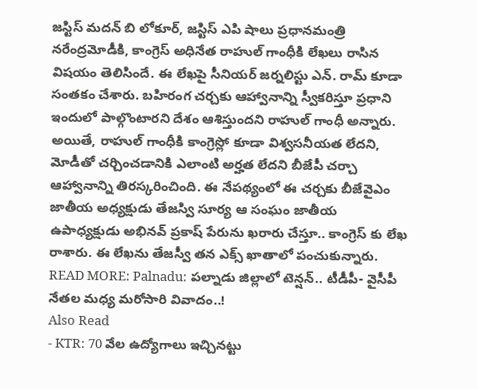జస్టిస్ మదన్ బి లోకూర్, జస్టిస్ ఎపి షాలు ప్రధానమంత్రి నరేంద్రమోడీకి, కాంగ్రెస్ అధినేత రాహుల్ గాంధీకి లేఖలు రాసిన విషయం తెలిసిందే. ఈ లేఖపై సీనియర్ జర్నలిస్టు ఎన్. రామ్ కూడా సంతకం చేశారు. బహిరంగ చర్చకు ఆహ్వానాన్ని స్వీకరిస్తూ ప్రధాని ఇందులో పాల్గొంటారని దేశం ఆశిస్తుందని రాహుల్ గాంధీ అన్నారు. అయితే, రాహుల్ గాంధీకి కాంగ్రెస్లో కూడా విశ్వసనీయత లేదని, మోడీతో చర్చించడానికి ఎలాంటి అర్హత లేదని బీజేపీ చర్చా ఆహ్వానాన్ని తిరస్కరించింది. ఈ నేపథ్యంలో ఈ చర్చకు బీజేవైఎం జాతీయ అధ్యక్షుడు తేజస్వి సూర్య ఆ సంఘం జాతీయ ఉపాధ్యక్షుడు అభినవ్ ప్రకాష్ పేరును ఖరారు చేస్తూ.. కాంగ్రెస్ కు లేఖ రాశారు. ఈ లేఖను తేజస్వీ తన ఎక్స్ ఖాతాలో పంచుకున్నారు.
READ MORE: Palnadu: పల్నాడు జిల్లాలో టెన్షన్.. టీడీపీ- వైసీపీ నేతల మధ్య మరోసారి వివాదం..!
Also Read
- KTR: 70 వేల ఉద్యోగాలు ఇచ్చినట్టు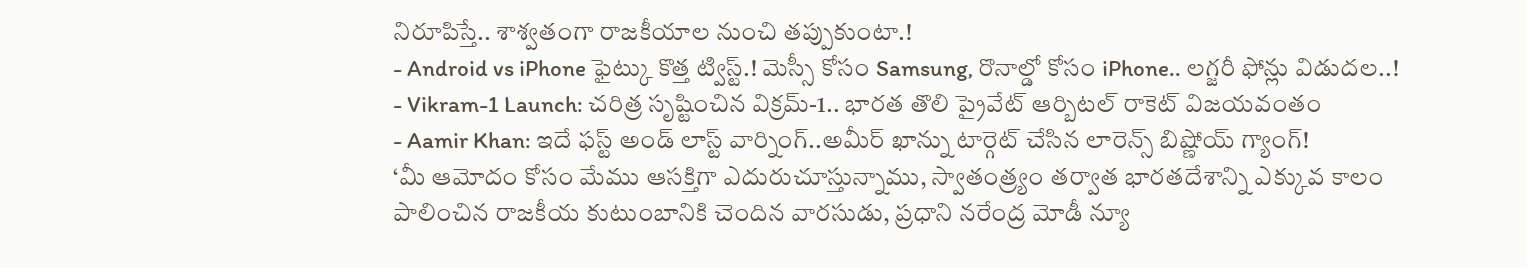నిరూపిస్తే.. శాశ్వతంగా రాజకీయాల నుంచి తప్పుకుంటా.!
- Android vs iPhone ఫైట్కు కొత్త ట్విస్ట్.! మెస్సీ కోసం Samsung, రొనాల్డో కోసం iPhone.. లగ్జరీ ఫోన్లు విడుదల..!
- Vikram-1 Launch: చరిత్ర సృష్టించిన విక్రమ్-1.. భారత తొలి ప్రైవేట్ ఆర్బిటల్ రాకెట్ విజయవంతం
- Aamir Khan: ఇదే ఫస్ట్ అండ్ లాస్ట్ వార్నింగ్..అమీర్ ఖాన్ను టార్గెట్ చేసిన లారెన్స్ బిష్ణోయ్ గ్యాంగ్!
‘మీ ఆమోదం కోసం మేము ఆసక్తిగా ఎదురుచూస్తున్నాము, స్వాతంత్ర్యం తర్వాత భారతదేశాన్ని ఎక్కువ కాలం పాలించిన రాజకీయ కుటుంబానికి చెందిన వారసుడు, ప్రధాని నరేంద్ర మోడీ న్యూ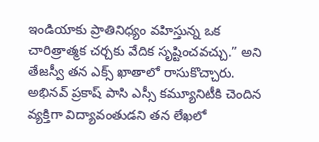ఇండియాకు ప్రాతినిధ్యం వహిస్తున్న ఒక చారిత్రాత్మక చర్చకు వేదిక సృష్టించవచ్చు.” అని తేజస్వీ తన ఎక్స్ ఖాతాలో రాసుకొచ్చారు. అభినవ్ ప్రకాష్ పాసి ఎస్సీ కమ్యూనిటీకి చెందిన వ్యక్తిగా విద్యావంతుడని తన లేఖలో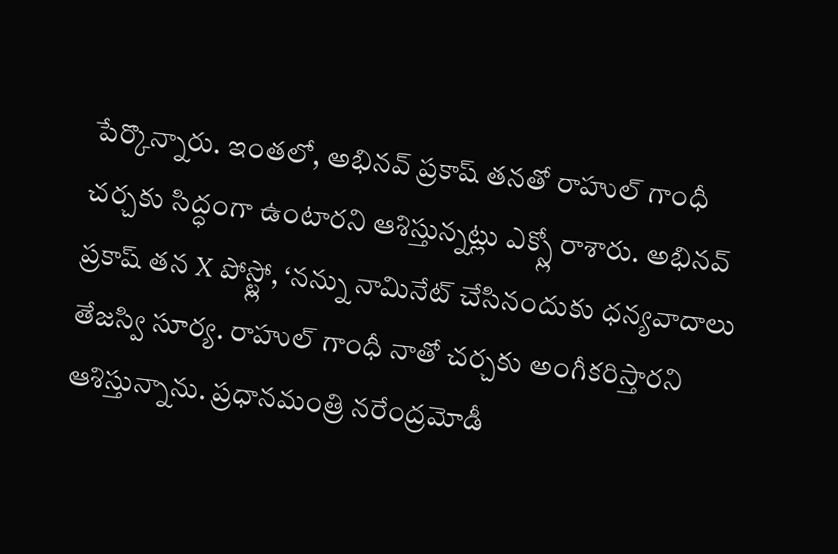పేర్కొన్నారు. ఇంతలో, అభినవ్ ప్రకాష్ తనతో రాహుల్ గాంధీ చర్చకు సిద్ధంగా ఉంటారని ఆశిస్తున్నట్లు ఎక్స్లో రాశారు. అభినవ్ ప్రకాష్ తన X పోస్ట్లో, ‘నన్ను నామినేట్ చేసినందుకు ధన్యవాదాలు తేజస్వి సూర్య. రాహుల్ గాంధీ నాతో చర్చకు అంగీకరిస్తారని ఆశిస్తున్నాను. ప్రధానమంత్రి నరేంద్రమోడీ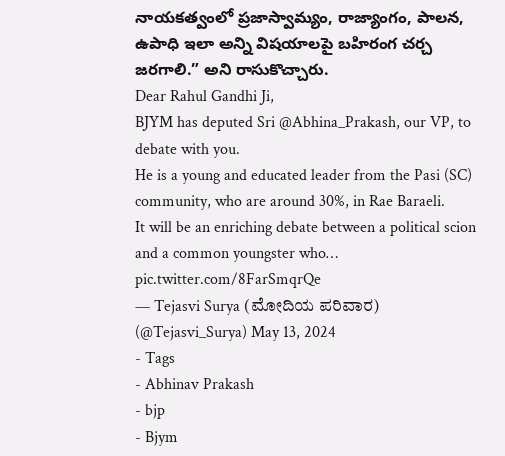నాయకత్వంలో ప్రజాస్వామ్యం, రాజ్యాంగం, పాలన, ఉపాధి ఇలా అన్ని విషయాలపై బహిరంగ చర్చ జరగాలి.” అని రాసుకొచ్చారు.
Dear Rahul Gandhi Ji,
BJYM has deputed Sri @Abhina_Prakash, our VP, to debate with you.
He is a young and educated leader from the Pasi (SC) community, who are around 30%, in Rae Baraeli.
It will be an enriching debate between a political scion and a common youngster who… pic.twitter.com/8FarSmqrQe
— Tejasvi Surya (ಮೋದಿಯ ಪರಿವಾರ) (@Tejasvi_Surya) May 13, 2024
- Tags
- Abhinav Prakash
- bjp
- Bjym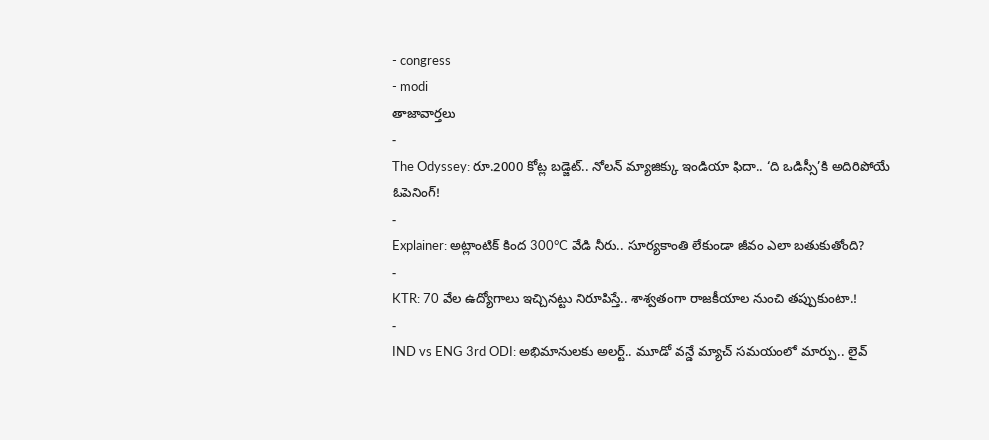- congress
- modi
తాజావార్తలు
-
The Odyssey: రూ.2000 కోట్ల బడ్జెట్.. నోలన్ మ్యాజిక్కు ఇండియా ఫిదా.. ‘ది ఒడిస్సీ’కి అదిరిపోయే ఓపెనింగ్!
-
Explainer: అట్లాంటిక్ కింద 300°C వేడి నీరు.. సూర్యకాంతి లేకుండా జీవం ఎలా బతుకుతోంది?
-
KTR: 70 వేల ఉద్యోగాలు ఇచ్చినట్టు నిరూపిస్తే.. శాశ్వతంగా రాజకీయాల నుంచి తప్పుకుంటా.!
-
IND vs ENG 3rd ODI: అభిమానులకు అలర్ట్.. మూడో వన్డే మ్యాచ్ సమయంలో మార్పు.. లైవ్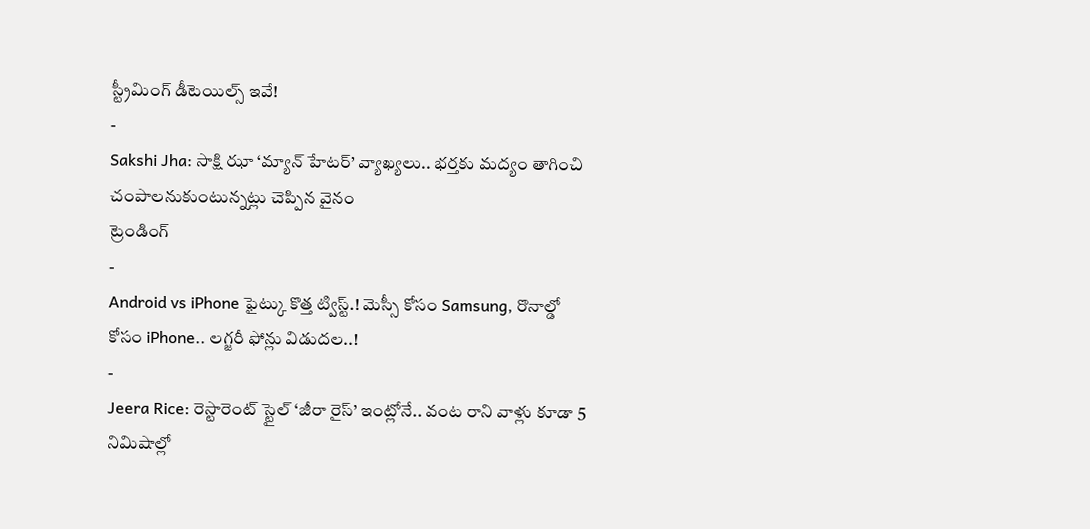స్ట్రీమింగ్ డీటెయిల్స్ ఇవే!
-
Sakshi Jha: సాక్షి ఝా ‘మ్యాన్ హేటర్’ వ్యాఖ్యలు.. భర్తకు మద్యం తాగించి చంపాలనుకుంటున్నట్లు చెప్పిన వైనం
ట్రెండింగ్
-
Android vs iPhone ఫైట్కు కొత్త ట్విస్ట్.! మెస్సీ కోసం Samsung, రొనాల్డో కోసం iPhone.. లగ్జరీ ఫోన్లు విడుదల..!
-
Jeera Rice: రెస్టారెంట్ స్టైల్ ‘జీరా రైస్’ ఇంట్లోనే.. వంట రాని వాళ్లు కూడా 5 నిమిషాల్లో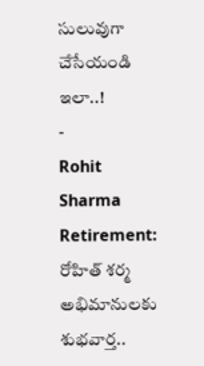సులువుగా చేసేయండి ఇలా..!
-
Rohit Sharma Retirement: రోహిత్ శర్మ అభిమానులకు శుభవార్త..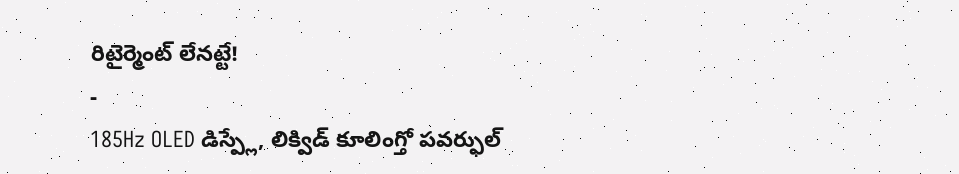రిటైర్మెంట్ లేనట్టే!
-
185Hz OLED డిస్ప్లే, లిక్విడ్ కూలింగ్తో పవర్ఫుల్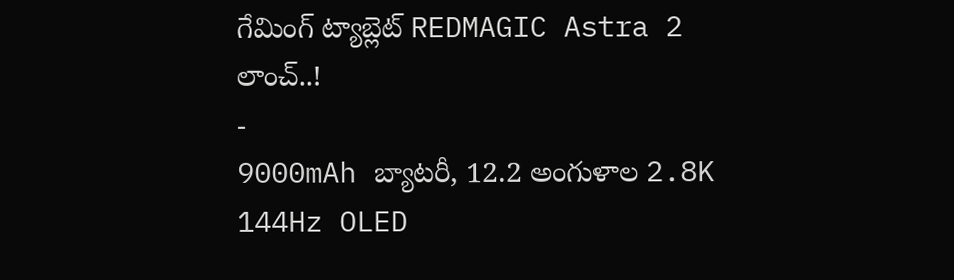గేమింగ్ ట్యాబ్లెట్ REDMAGIC Astra 2 లాంచ్..!
-
9000mAh బ్యాటరీ, 12.2 అంగుళాల 2.8K 144Hz OLED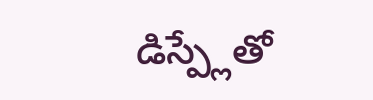డిస్ప్లేతో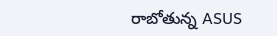రాబోతున్న ASUS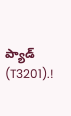ప్యాడ్ (T3201).!